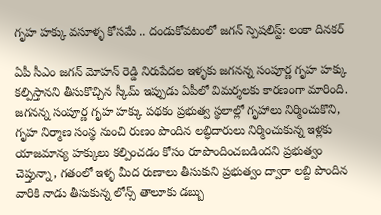గృహ హక్కు వసూళ్ళ కోసమే .. దండుకోవటంలో జగన్ స్పెషలిస్ట్: లంకా దినకర్

ఏపీ సీఎం జగన్ మోహన్ రెడ్డి నిరుపేదల ఇళ్ళకు జగనన్న సంపూర్ణ గృహ హక్కు కల్పిస్తానని తీసుకొచ్చిన స్కీమ్ ఇప్పుడు ఏపీలో విమర్శలకు కారణంగా మారింది. జగనన్న సంపూర్ణ గృహ హక్కు పథకం ప్రభుత్వ స్థలాల్లో గృహాలు నిర్మించుకొని, గృహ నిర్మాణ సంస్థ నుంచి రుణం పొందిన లబ్ధిదారులు నిర్మించుకున్న ఇళ్లకు యాజమాన్య హక్కులు కల్పించడం కోసం రూపొందించబడిందని ప్రభుత్వం చెప్తున్నా, గతంలో ఇళ్ళ మీద రుణాలు తీసుకుని ప్రభుత్వం ద్వారా లబ్ది పొందిన వారికి నాడు తీసుకున్న లోన్స్ తాలూకు డబ్బు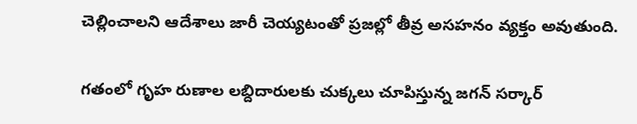చెల్లించాలని ఆదేశాలు జారీ చెయ్యటంతో ప్రజల్లో తీవ్ర అసహనం వ్యక్తం అవుతుంది.

గతంలో గృహ రుణాల లబ్దిదారులకు చుక్కలు చూపిస్తున్న జగన్ సర్కార్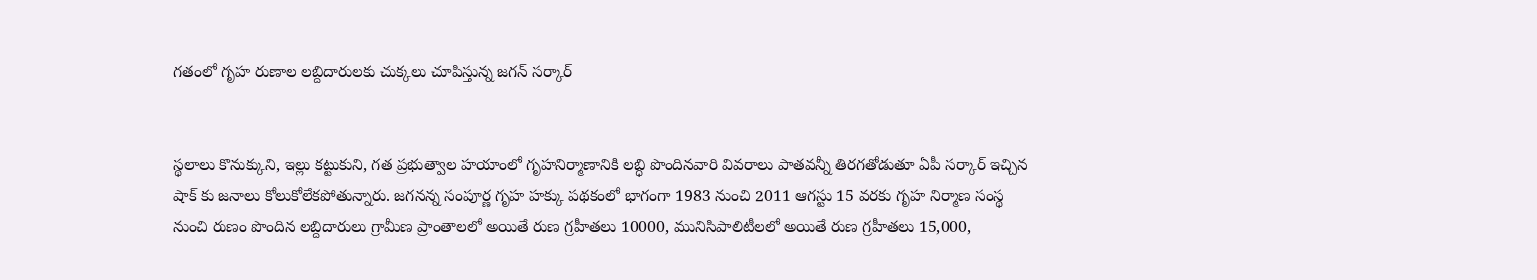గతంలో గృహ రుణాల లబ్దిదారులకు చుక్కలు చూపిస్తున్న జగన్ సర్కార్


స్థలాలు కొనుక్కుని, ఇల్లు కట్టుకుని, గత ప్రభుత్వాల హయాంలో గృహనిర్మాణానికి లబ్ధి పొందినవారి వివరాలు పాతవన్నీ తిరగతోడుతూ ఏపీ సర్కార్ ఇచ్చిన షాక్ కు జనాలు కోలుకోలేకపోతున్నారు. జగనన్న సంపూర్ణ గృహ హక్కు పథకంలో భాగంగా 1983 నుంచి 2011 ఆగస్టు 15 వరకు గృహ నిర్మాణ సంస్థ నుంచి రుణం పొందిన లబ్దిదారులు గ్రామీణ ప్రాంతాలలో అయితే రుణ గ్రహీతలు 10000, మునిసిపాలిటీలలో అయితే రుణ గ్రహీతలు 15,000,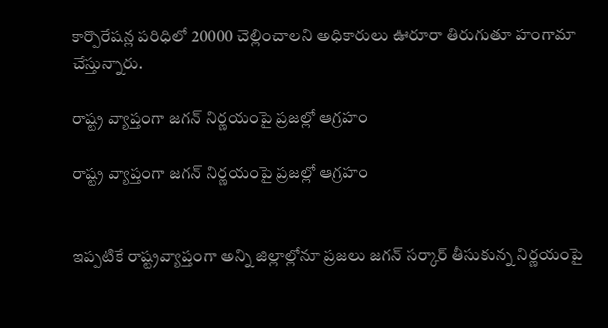కార్పొరేషన్ల పరిధిలో 20000 చెల్లించాలని అధికారులు ఊరూరా తిరుగుతూ హంగామా చేస్తున్నారు.

రాష్ట్ర వ్యాప్తంగా జగన్ నిర్ణయంపై ప్రజల్లో ఆగ్రహం

రాష్ట్ర వ్యాప్తంగా జగన్ నిర్ణయంపై ప్రజల్లో ఆగ్రహం


ఇప్పటికే రాష్ట్రవ్యాప్తంగా అన్ని జిల్లాల్లోనూ ప్రజలు జగన్ సర్కార్ తీసుకున్న నిర్ణయంపై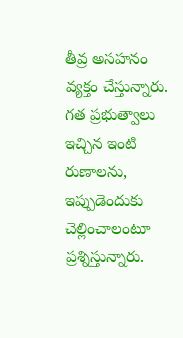తీవ్ర అసహనం వ్యక్తం చేస్తున్నారు. గత ప్రభుత్వాలు ఇచ్చిన ఇంటి రుణాలను, ఇప్పుడెందుకు చెల్లించాలంటూ ప్రశ్నిస్తున్నారు.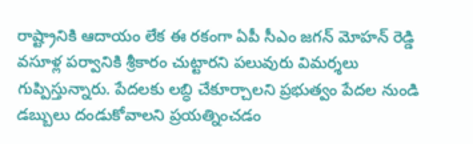రాష్ట్రానికి ఆదాయం లేక ఈ రకంగా ఏపీ సీఎం జగన్ మోహన్ రెడ్డి వసూళ్ల పర్వానికి శ్రీకారం చుట్టారని పలువురు విమర్శలు గుప్పిస్తున్నారు. పేదలకు లబ్ధి చేకూర్చాలని ప్రభుత్వం పేదల నుండి డబ్బులు దండుకోవాలని ప్రయత్నించడం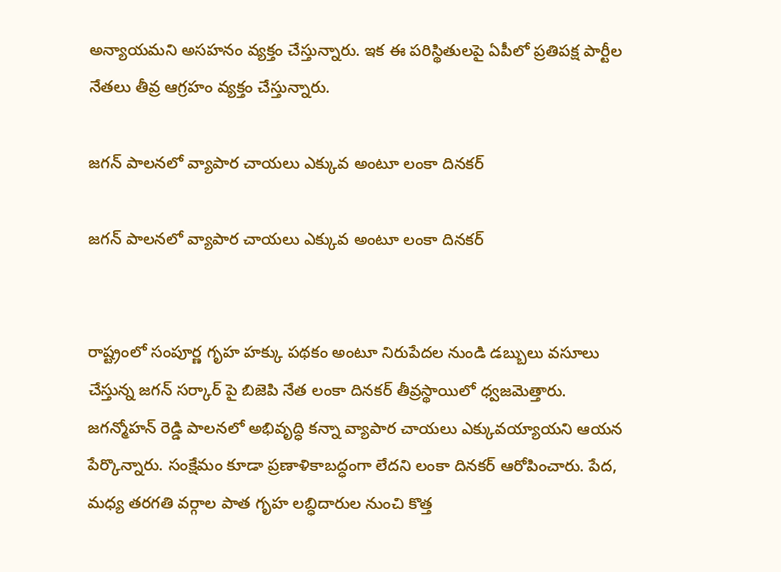అన్యాయమని అసహనం వ్యక్తం చేస్తున్నారు. ఇక ఈ పరిస్థితులపై ఏపీలో ప్రతిపక్ష పార్టీల నేతలు తీవ్ర ఆగ్రహం వ్యక్తం చేస్తున్నారు.

జగన్ పాలనలో వ్యాపార చాయలు ఎక్కువ అంటూ లంకా దినకర్

జగన్ పాలనలో వ్యాపార చాయలు ఎక్కువ అంటూ లంకా దినకర్


రాష్ట్రంలో సంపూర్ణ గృహ హక్కు పథకం అంటూ నిరుపేదల నుండి డబ్బులు వసూలు చేస్తున్న జగన్ సర్కార్ పై బిజెపి నేత లంకా దినకర్ తీవ్రస్థాయిలో ధ్వజమెత్తారు. జగన్మోహన్ రెడ్డి పాలనలో అభివృద్ధి కన్నా వ్యాపార చాయలు ఎక్కువయ్యాయని ఆయన పేర్కొన్నారు. సంక్షేమం కూడా ప్రణాళికాబద్ధంగా లేదని లంకా దినకర్ ఆరోపించారు. పేద, మధ్య తరగతి వర్గాల పాత గృహ లబ్ధిదారుల నుంచి కొత్త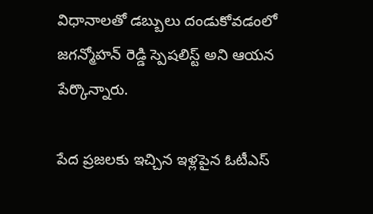విధానాలతో డబ్బులు దండుకోవడంలో జగన్మోహన్ రెడ్డి స్పెషలిస్ట్ అని ఆయన పేర్కొన్నారు.

పేద ప్రజలకు ఇచ్చిన ఇళ్లపైన ఓటీఎస్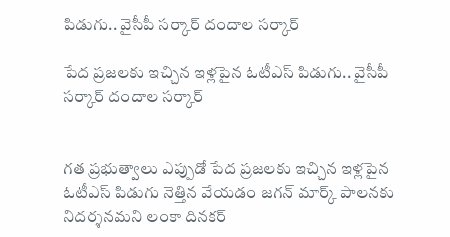పిడుగు.. వైసీపీ సర్కార్ దందాల సర్కార్

పేద ప్రజలకు ఇచ్చిన ఇళ్లపైన ఓటీఎస్ పిడుగు.. వైసీపీ సర్కార్ దందాల సర్కార్


గత ప్రభుత్వాలు ఎప్పుడో పేద ప్రజలకు ఇచ్చిన ఇళ్లపైన ఓటీఎస్ పిడుగు నెత్తిన వేయడం జగన్ మార్క్ పాలనకు నిదర్శనమని లంకా దినకర్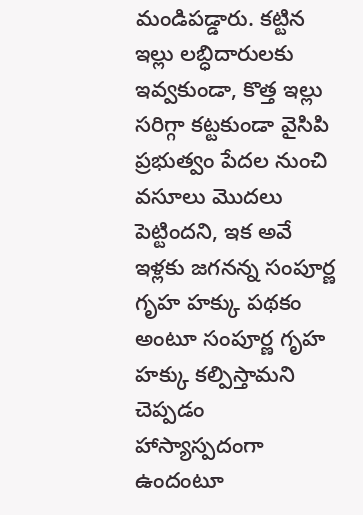మండిపడ్డారు. కట్టిన ఇల్లు లబ్ధిదారులకు ఇవ్వకుండా, కొత్త ఇల్లు సరిగ్గా కట్టకుండా వైసిపి ప్రభుత్వం పేదల నుంచి వసూలు మొదలు పెట్టిందని, ఇక అవే ఇళ్లకు జగనన్న సంపూర్ణ గృహ హక్కు పథకం అంటూ సంపూర్ణ గృహ హక్కు కల్పిస్తామని చెప్పడం హాస్యాస్పదంగా ఉందంటూ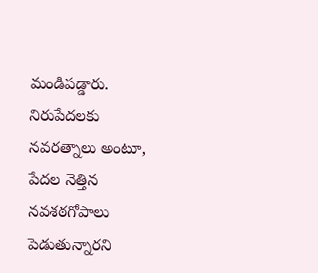మండిపడ్డారు. నిరుపేదలకు నవరత్నాలు అంటూ, పేదల నెత్తిన నవశఠగోపాలు పెడుతున్నారని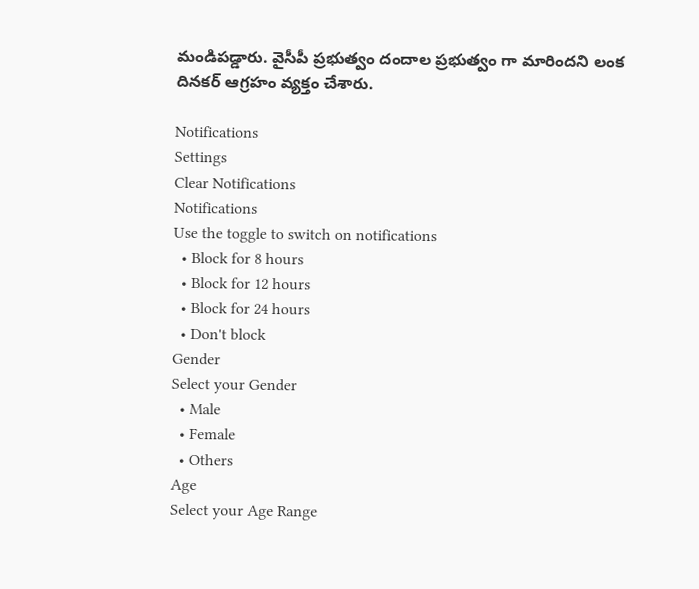మండిపడ్డారు. వైసీపీ ప్రభుత్వం దందాల ప్రభుత్వం గా మారిందని లంక దినకర్ ఆగ్రహం వ్యక్తం చేశారు.

Notifications
Settings
Clear Notifications
Notifications
Use the toggle to switch on notifications
  • Block for 8 hours
  • Block for 12 hours
  • Block for 24 hours
  • Don't block
Gender
Select your Gender
  • Male
  • Female
  • Others
Age
Select your Age Range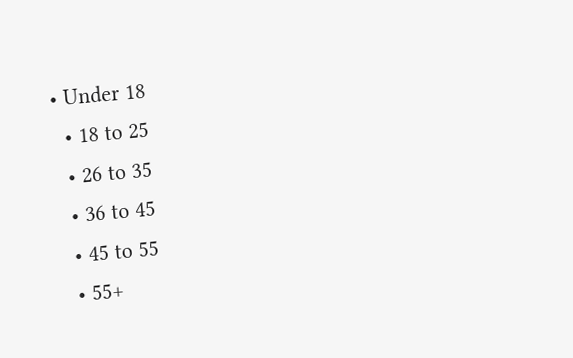• Under 18
  • 18 to 25
  • 26 to 35
  • 36 to 45
  • 45 to 55
  • 55+